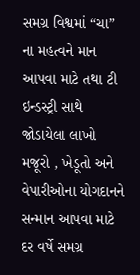સમગ્ર વિશ્વમાં “ચા” ના મહત્વને માન આપવા માટે તથા ટી ઇન્ડસ્ટ્રી સાથે જોડાયેલા લાખો મજૂરો , ખેડૂતો અને વેપારીઓના યોગદાનને સન્માન આપવા માટે દર વર્ષે સમગ્ર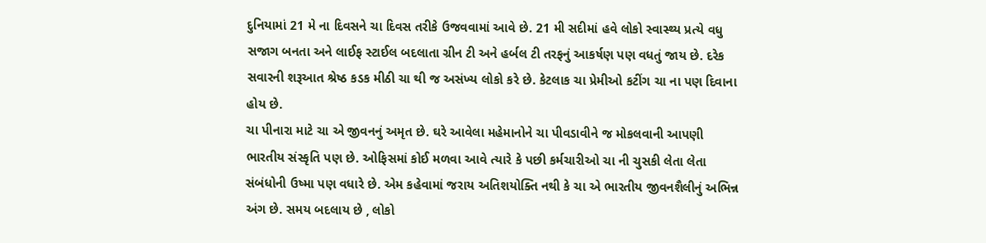દુનિયામાં 21 મે ના દિવસને ચા દિવસ તરીકે ઉજવવામાં આવે છે. 21 મી સદીમાં હવે લોકો સ્વાસ્થ્ય પ્રત્યે વધુ સજાગ બનતા અને લાઈફ સ્ટાઈલ બદલાતા ગ્રીન ટી અને હર્બલ ટી તરફનું આકર્ષણ પણ વધતું જાય છે. દરેક સવારની શરૂઆત શ્રેષ્ઠ કડક મીઠી ચા થી જ અસંખ્ય લોકો કરે છે. કેટલાક ચા પ્રેમીઓ કટીંગ ચા ના પણ દિવાના હોય છે.
ચા પીનારા માટે ચા એ જીવનનું અમૃત છે. ઘરે આવેલા મહેમાનોને ચા પીવડાવીને જ મોકલવાની આપણી ભારતીય સંસ્કૃતિ પણ છે. ઓફિસમાં કોઈ મળવા આવે ત્યારે કે પછી કર્મચારીઓ ચા ની ચુસકી લેતા લેતા સંબંધોની ઉષ્મા પણ વધારે છે. એમ કહેવામાં જરાય અતિશયોક્તિ નથી કે ચા એ ભારતીય જીવનશૈલીનું અભિન્ન અંગ છે. સમય બદલાય છે , લોકો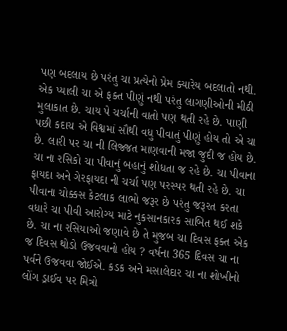પણ બદલાય છે પરંતુ ચા પ્રત્યેનો પ્રેમ ક્યારેય બદલાતો નથી. એક પ્યાલી ચા એ ફક્ત પીણું નથી પરંતુ લાગણીઓની મીઠી મુલાકાત છે. ચાય પે ચર્ચાની વાતો પણ થતી રહે છે. પાણી પછી કદાચ એ વિશ્વમાં સૌથી વધુ પીવાતું પીણું હોય તો એ ચા છે. લારી પર ચા ની લિજ્જત માણવાની મજા જુદી જ હોય છે.
ચા ના રસિકો ચા પીવાનું બહાનું શોધતા જ રહે છે. ચા પીવાના ફાયદા અને ગેરફાયદા ની ચર્ચા પણ પરસ્પર થતી રહે છે. ચા પીવાના ચોક્કસ કેટલાક લાભો જરૂર છે પરંતુ જરૂરત કરતા વધારે ચા પીવી આરોગ્ય માટે નુકસાનકારક સાબિત થઈ શકે છે. ચા ના રસિયાઓ જણાવે છે તે મુજબ ચા દિવસ ફક્ત એક જ દિવસ થોડો ઉજવવાનો હોય ? વર્ષના 365 દિવસ ચા ના પર્વને ઉજવવા જોઈએ. કડક અને મસાલેદાર ચા ના શોખીનો લોંગ ડ્રાઈવ પર મિત્રો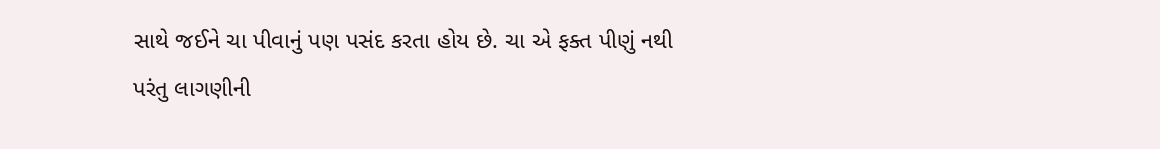સાથે જઈને ચા પીવાનું પણ પસંદ કરતા હોય છે. ચા એ ફક્ત પીણું નથી પરંતુ લાગણીની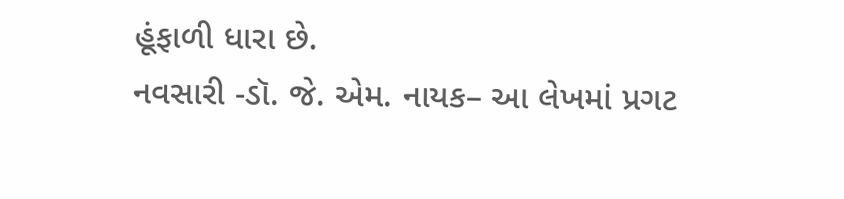હૂંફાળી ધારા છે.
નવસારી -ડૉ. જે. એમ. નાયક– આ લેખમાં પ્રગટ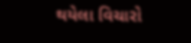થયેલા વિચારો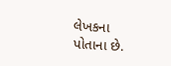લેખકના પોતાના છે.